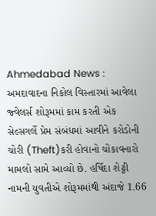Ahmedabad News : અમદાવાદના નિકોલ વિસ્તારમાં આવેલા જ્વેલર્સ શોરૂમમાં કામ કરતી એક સેલ્સગર્લે પ્રેમ સંબંધમાં આવીને કરોડોની ચોરી (Theft)કરી હોવાનો ચોંકાવનારો મામલો સામે આવ્યો છે. હર્ષિદા શેટ્ટી નામની યુવતીએ શોરૂમમાંથી અંદાજે 1.66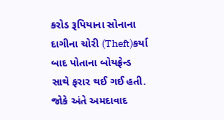કરોડ રૂપિયાના સોનાના દાગીના ચોરી (Theft)કર્યા બાદ પોતાના બોયફ્રેન્ડ સાથે ફરાર થઈ ગઈ હતી. જોકે અંતે અમદાવાદ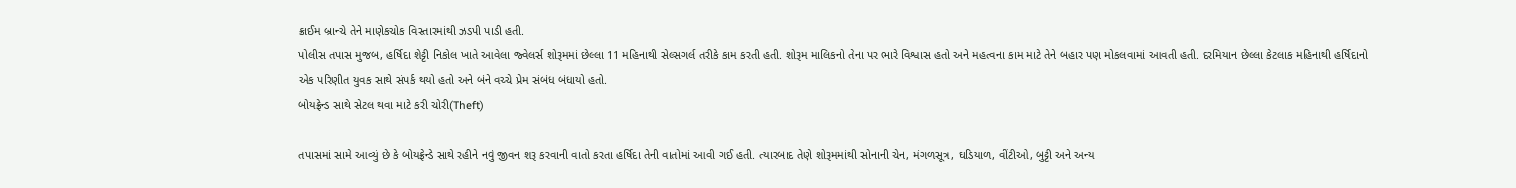ક્રાઈમ બ્રાન્ચે તેને માણેકચોક વિસ્તારમાંથી ઝડપી પાડી હતી.
પોલીસ તપાસ મુજબ, હર્ષિદા શેટ્ટી નિકોલ ખાતે આવેલા જ્વેલર્સ શોરૂમમાં છેલ્લા 11 મહિનાથી સેલ્સગર્લ તરીકે કામ કરતી હતી. શોરૂમ માલિકનો તેના પર ભારે વિશ્વાસ હતો અને મહત્વના કામ માટે તેને બહાર પણ મોકલવામાં આવતી હતી. દરમિયાન છેલ્લા કેટલાક મહિનાથી હર્ષિદાનો એક પરિણીત યુવક સાથે સંપર્ક થયો હતો અને બંને વચ્ચે પ્રેમ સંબંધ બંધાયો હતો.
બોયફ્રેન્ડ સાથે સેટલ થવા માટે કરી ચોરી(Theft)

તપાસમાં સામે આવ્યું છે કે બોયફ્રેન્ડે સાથે રહીને નવું જીવન શરૂ કરવાની વાતો કરતા હર્ષિદા તેની વાતોમાં આવી ગઈ હતી. ત્યારબાદ તેણે શોરૂમમાંથી સોનાની ચેન, મંગળસૂત્ર, ઘડિયાળ, વીંટીઓ, બુટ્ટી અને અન્ય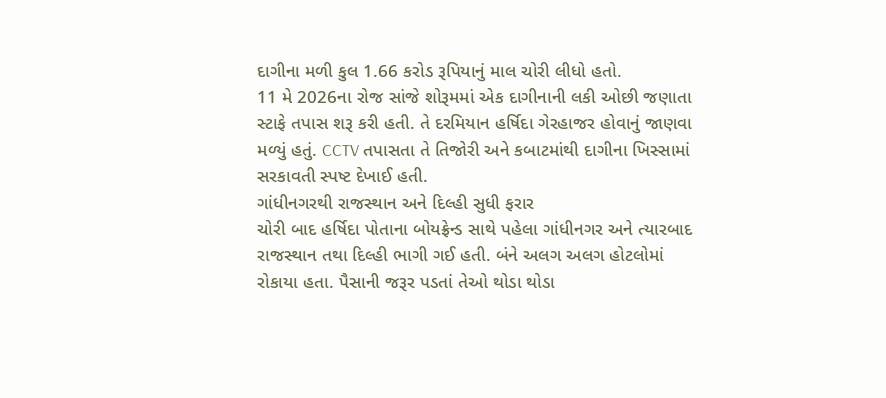દાગીના મળી કુલ 1.66 કરોડ રૂપિયાનું માલ ચોરી લીધો હતો.
11 મે 2026ના રોજ સાંજે શોરૂમમાં એક દાગીનાની લકી ઓછી જણાતા સ્ટાફે તપાસ શરૂ કરી હતી. તે દરમિયાન હર્ષિદા ગેરહાજર હોવાનું જાણવા મળ્યું હતું. CCTV તપાસતા તે તિજોરી અને કબાટમાંથી દાગીના ખિસ્સામાં સરકાવતી સ્પષ્ટ દેખાઈ હતી.
ગાંધીનગરથી રાજસ્થાન અને દિલ્હી સુધી ફરાર
ચોરી બાદ હર્ષિદા પોતાના બોયફ્રેન્ડ સાથે પહેલા ગાંધીનગર અને ત્યારબાદ રાજસ્થાન તથા દિલ્હી ભાગી ગઈ હતી. બંને અલગ અલગ હોટલોમાં રોકાયા હતા. પૈસાની જરૂર પડતાં તેઓ થોડા થોડા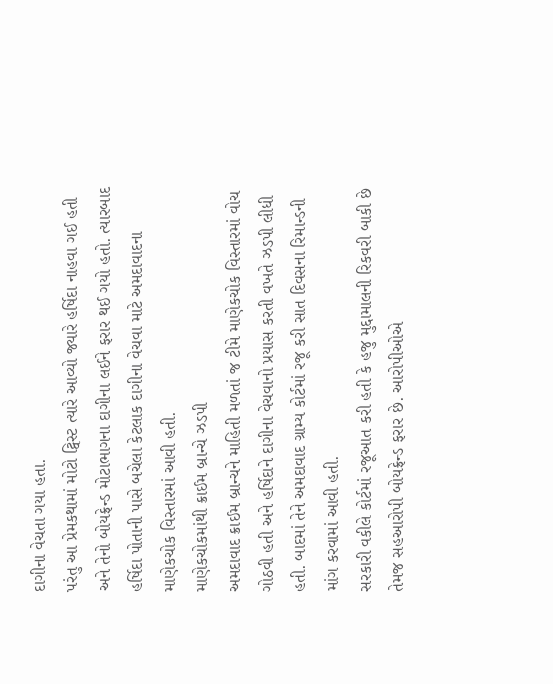દાગીના વેચતા ગયા હતા.
પરંતુ આ પ્રેમકથામાં મોટો ટ્વિસ્ટ ત્યારે આવ્યો જ્યારે હર્ષિદા નાહવા ગઈ હતી અને તેનો બોયફ્રેન્ડ મોટાભાગના દાગીના લઈને ફરાર થઈ ગયો હતો. ત્યારબાદ હર્ષિદા પોતાની પાસે બચેલા કેટલાક દાગીના વેચવા માટે અમદાવાદના માણેકચોક વિસ્તારમાં આવી હતી.
માણેકચોકમાંથી ક્રાઈમ બ્રાન્ચે ઝડપી
અમદાવાદ ક્રાઈમ બ્રાન્ચને માહિતી મળતાં જ ટીમે માણેકચોક વિસ્તારમાં વોચ ગોઠવી હતી અને હર્ષિદાને દાગીના વેચવાનો પ્રયાસ કરતી વખતે ઝડપી લીધી હતી. બાદમાં તેને અમદાવાદ ગ્રામ્ય કોર્ટમાં રજૂ કરી સાત દિવસના રિમાન્ડની માંગ કરવામાં આવી હતી.
સરકારી વકીલે કોર્ટમાં રજૂઆત કરી હતી કે હજુ મુદ્દામાલની રિકવરી બાકી છે તેમજ સહઆરોપી બોયફ્રેન્ડ ફરાર છે. આરોપીઓએ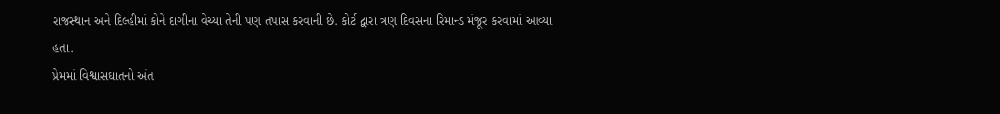રાજસ્થાન અને દિલ્હીમાં કોને દાગીના વેચ્યા તેની પણ તપાસ કરવાની છે. કોર્ટ દ્વારા ત્રણ દિવસના રિમાન્ડ મંજૂર કરવામાં આવ્યા હતા.
પ્રેમમાં વિશ્વાસઘાતનો અંત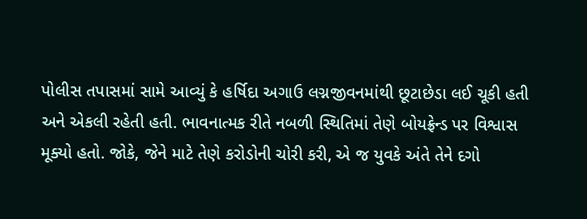પોલીસ તપાસમાં સામે આવ્યું કે હર્ષિદા અગાઉ લગ્નજીવનમાંથી છૂટાછેડા લઈ ચૂકી હતી અને એકલી રહેતી હતી. ભાવનાત્મક રીતે નબળી સ્થિતિમાં તેણે બોયફ્રેન્ડ પર વિશ્વાસ મૂક્યો હતો. જોકે, જેને માટે તેણે કરોડોની ચોરી કરી, એ જ યુવકે અંતે તેને દગો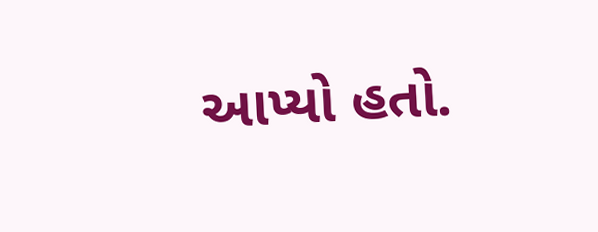આપ્યો હતો.